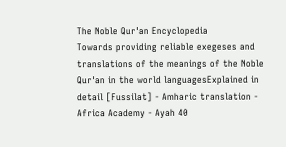The Noble Qur'an Encyclopedia
Towards providing reliable exegeses and translations of the meanings of the Noble Qur'an in the world languagesExplained in detail [Fussilat] - Amharic translation - Africa Academy - Ayah 40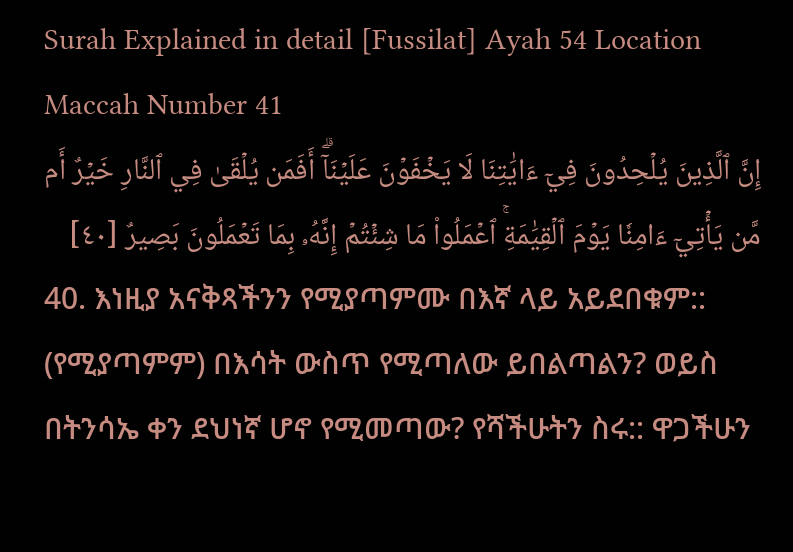Surah Explained in detail [Fussilat] Ayah 54 Location Maccah Number 41
إِنَّ ٱلَّذِينَ يُلۡحِدُونَ فِيٓ ءَايَٰتِنَا لَا يَخۡفَوۡنَ عَلَيۡنَآۗ أَفَمَن يُلۡقَىٰ فِي ٱلنَّارِ خَيۡرٌ أَم مَّن يَأۡتِيٓ ءَامِنٗا يَوۡمَ ٱلۡقِيَٰمَةِۚ ٱعۡمَلُواْ مَا شِئۡتُمۡ إِنَّهُۥ بِمَا تَعۡمَلُونَ بَصِيرٌ [٤٠]
40. እነዚያ አናቅጻችንን የሚያጣምሙ በእኛ ላይ አይደበቁም:: (የሚያጣምም) በእሳት ውስጥ የሚጣለው ይበልጣልን? ወይስ በትንሳኤ ቀን ደህነኛ ሆኖ የሚመጣው? የሻችሁትን ስሩ:: ዋጋችሁን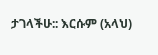ታገላችሁ:: እርሱም (አላህ)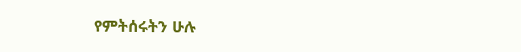የምትሰሩትን ሁሉ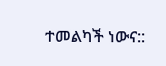ተመልካች ነውና::